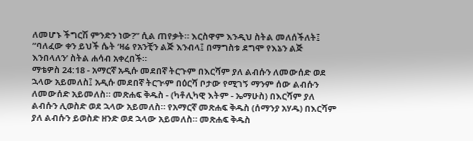ለመሆኑ ችግርሽ ምንድን ነው?” ሲል ጠየቃት። እርስዋም እንዲህ ስትል መለሰችለት፤ “ባለፈው ቀን ይህች ሴት ‘ዛሬ የአንቺን ልጅ እንብላ፤ በማግስቱ ደግሞ የእኔን ልጅ እንበላለን’ ስትል ሐሳብ አቀረበች።
ማቴዎስ 24:18 - አማርኛ አዲሱ መደበኛ ትርጉም በእርሻም ያለ ልብሱን ለመውሰድ ወደ ኋላው አይመለስ፤ አዲሱ መደበኛ ትርጒም በዕርሻ ቦታው የሚገኝ ማንም ሰው ልብሱን ለመውሰድ አይመለስ። መጽሐፍ ቅዱስ - (ካቶሊካዊ እትም - ኤማሁስ) በእርሻም ያለ ልብሱን ሊወስድ ወደ ኋላው አይመለስ። የአማርኛ መጽሐፍ ቅዱስ (ሰማንያ አሃዱ) በእርሻም ያለ ልብሱን ይወስድ ዘንድ ወደ ኋላው አይመለስ። መጽሐፍ ቅዱስ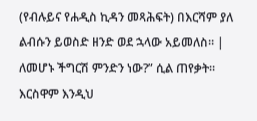(የብሉይና የሐዲስ ኪዳን መጻሕፍት) በእርሻም ያለ ልብሱን ይወስድ ዘንድ ወደ ኋላው አይመለስ። |
ለመሆኑ ችግርሽ ምንድን ነው?” ሲል ጠየቃት። እርስዋም እንዲህ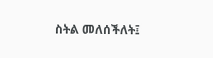ስትል መለሰችለት፤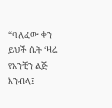“ባለፈው ቀን ይህች ሴት ‘ዛሬ የአንቺን ልጅ እንብላ፤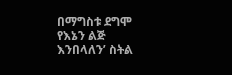በማግስቱ ደግሞ የእኔን ልጅ እንበላለን’ ስትል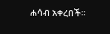ሐሳብ አቀረበች።